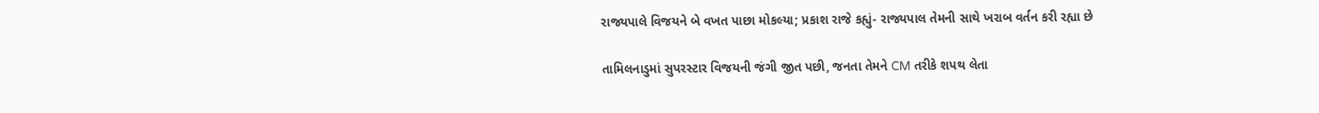રાજ્યપાલે વિજયને બે વખત પાછા મોકલ્યા; પ્રકાશ રાજે કહ્યું- રાજ્યપાલ તેમની સાથે ખરાબ વર્તન કરી રહ્યા છે

તામિલનાડુમાં સુપરસ્ટાર વિજયની જંગી જીત પછી, જનતા તેમને CM તરીકે શપથ લેતા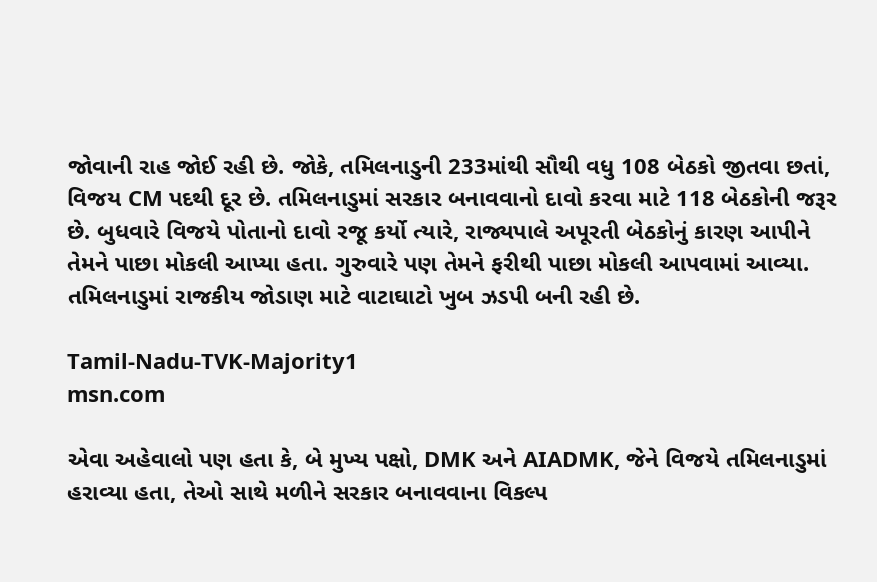જોવાની રાહ જોઈ રહી છે. જોકે, તમિલનાડુની 233માંથી સૌથી વધુ 108 બેઠકો જીતવા છતાં, વિજય CM પદથી દૂર છે. તમિલનાડુમાં સરકાર બનાવવાનો દાવો કરવા માટે 118 બેઠકોની જરૂર છે. બુધવારે વિજયે પોતાનો દાવો રજૂ કર્યો ત્યારે, રાજ્યપાલે અપૂરતી બેઠકોનું કારણ આપીને તેમને પાછા મોકલી આપ્યા હતા. ગુરુવારે પણ તેમને ફરીથી પાછા મોકલી આપવામાં આવ્યા. તમિલનાડુમાં રાજકીય જોડાણ માટે વાટાઘાટો ખુબ ઝડપી બની રહી છે.

Tamil-Nadu-TVK-Majority1
msn.com

એવા અહેવાલો પણ હતા કે, બે મુખ્ય પક્ષો, DMK અને AIADMK, જેને વિજયે તમિલનાડુમાં હરાવ્યા હતા, તેઓ સાથે મળીને સરકાર બનાવવાના વિકલ્પ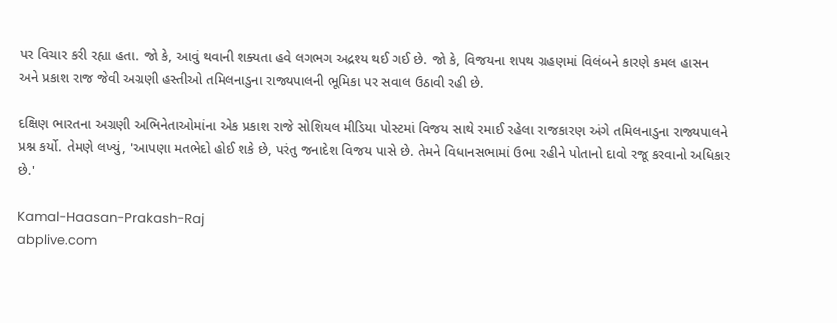પર વિચાર કરી રહ્યા હતા. જો કે, આવું થવાની શક્યતા હવે લગભગ અદ્રશ્ય થઈ ગઈ છે. જો કે, વિજયના શપથ ગ્રહણમાં વિલંબને કારણે કમલ હાસન અને પ્રકાશ રાજ જેવી અગ્રણી હસ્તીઓ તમિલનાડુના રાજ્યપાલની ભૂમિકા પર સવાલ ઉઠાવી રહી છે.

દક્ષિણ ભારતના અગ્રણી અભિનેતાઓમાંના એક પ્રકાશ રાજે સોશિયલ મીડિયા પોસ્ટમાં વિજય સાથે રમાઈ રહેલા રાજકારણ અંગે તમિલનાડુના રાજ્યપાલને પ્રશ્ન કર્યો. તેમણે લખ્યું, 'આપણા મતભેદો હોઈ શકે છે, પરંતુ જનાદેશ વિજય પાસે છે. તેમને વિધાનસભામાં ઉભા રહીને પોતાનો દાવો રજૂ કરવાનો અધિકાર છે.'

Kamal-Haasan-Prakash-Raj
abplive.com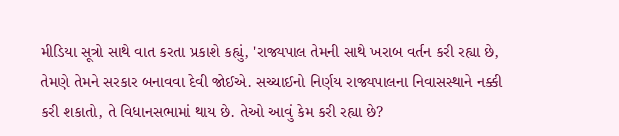મીડિયા સૂત્રો સાથે વાત કરતા પ્રકાશે કહ્યું, 'રાજ્યપાલ તેમની સાથે ખરાબ વર્તન કરી રહ્યા છે, તેમણે તેમને સરકાર બનાવવા દેવી જોઈએ. સચ્ચાઈનો નિર્ણય રાજ્યપાલના નિવાસસ્થાને નક્કી કરી શકાતો, તે વિધાનસભામાં થાય છે. તેઓ આવું કેમ કરી રહ્યા છે?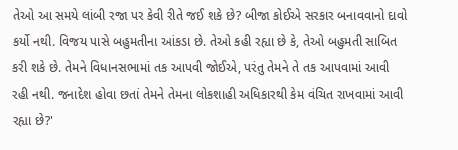તેઓ આ સમયે લાંબી રજા પર કેવી રીતે જઈ શકે છે? બીજા કોઈએ સરકાર બનાવવાનો દાવો કર્યો નથી. વિજય પાસે બહુમતીના આંકડા છે. તેઓ કહી રહ્યા છે કે, તેઓ બહુમતી સાબિત કરી શકે છે. તેમને વિધાનસભામાં તક આપવી જોઈએ, પરંતુ તેમને તે તક આપવામાં આવી રહી નથી. જનાદેશ હોવા છતાં તેમને તેમના લોકશાહી અધિકારથી કેમ વંચિત રાખવામાં આવી રહ્યા છે?'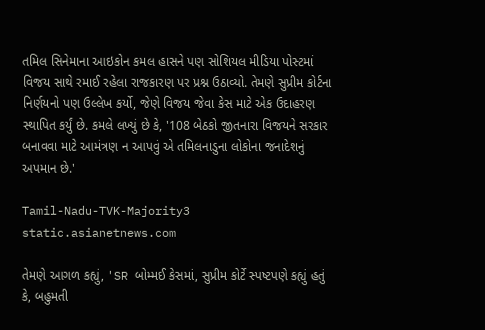તમિલ સિનેમાના આઇકોન કમલ હાસને પણ સોશિયલ મીડિયા પોસ્ટમાં વિજય સાથે રમાઈ રહેલા રાજકારણ પર પ્રશ્ન ઉઠાવ્યો. તેમણે સુપ્રીમ કોર્ટના નિર્ણયનો પણ ઉલ્લેખ કર્યો, જેણે વિજય જેવા કેસ માટે એક ઉદાહરણ સ્થાપિત કર્યું છે. કમલે લખ્યું છે કે, '108 બેઠકો જીતનારા વિજયને સરકાર બનાવવા માટે આમંત્રણ ન આપવું એ તમિલનાડુના લોકોના જનાદેશનું અપમાન છે.'

Tamil-Nadu-TVK-Majority3
static.asianetnews.com

તેમણે આગળ કહ્યું, 'SR બોમ્મઈ કેસમાં, સુપ્રીમ કોર્ટે સ્પષ્ટપણે કહ્યું હતું કે, બહુમતી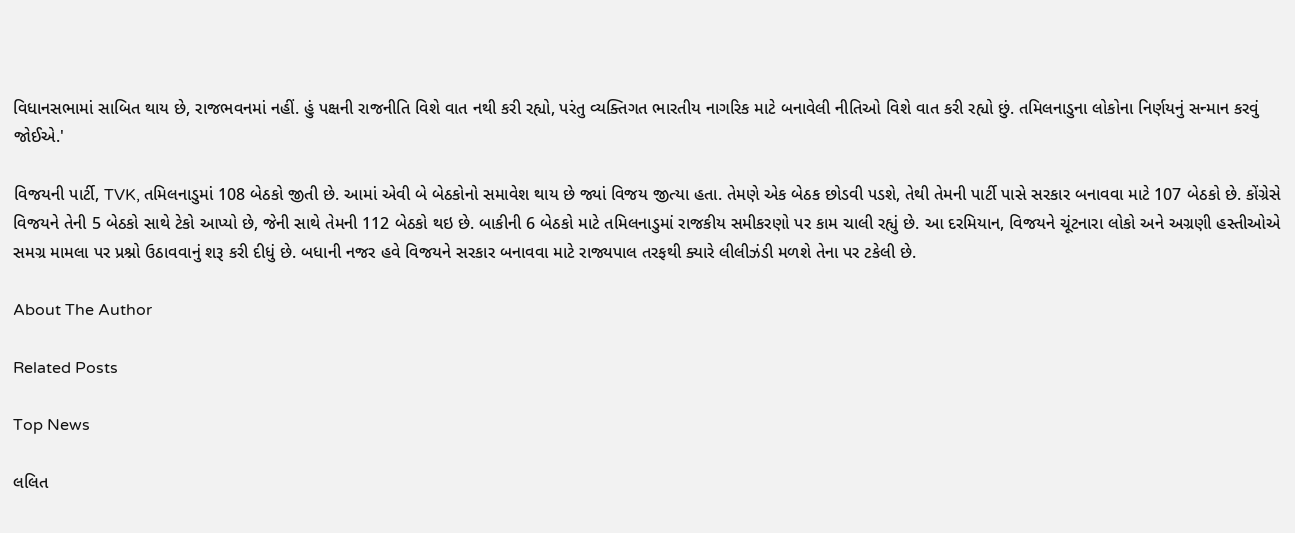વિધાનસભામાં સાબિત થાય છે, રાજભવનમાં નહીં. હું પક્ષની રાજનીતિ વિશે વાત નથી કરી રહ્યો, પરંતુ વ્યક્તિગત ભારતીય નાગરિક માટે બનાવેલી નીતિઓ વિશે વાત કરી રહ્યો છું. તમિલનાડુના લોકોના નિર્ણયનું સન્માન કરવું જોઈએ.'

વિજયની પાર્ટી, TVK, તમિલનાડુમાં 108 બેઠકો જીતી છે. આમાં એવી બે બેઠકોનો સમાવેશ થાય છે જ્યાં વિજય જીત્યા હતા. તેમણે એક બેઠક છોડવી પડશે, તેથી તેમની પાર્ટી પાસે સરકાર બનાવવા માટે 107 બેઠકો છે. કોંગ્રેસે વિજયને તેની 5 બેઠકો સાથે ટેકો આપ્યો છે, જેની સાથે તેમની 112 બેઠકો થઇ છે. બાકીની 6 બેઠકો માટે તમિલનાડુમાં રાજકીય સમીકરણો પર કામ ચાલી રહ્યું છે. આ દરમિયાન, વિજયને ચૂંટનારા લોકો અને અગ્રણી હસ્તીઓએ સમગ્ર મામલા પર પ્રશ્નો ઉઠાવવાનું શરૂ કરી દીધું છે. બધાની નજર હવે વિજયને સરકાર બનાવવા માટે રાજ્યપાલ તરફથી ક્યારે લીલીઝંડી મળશે તેના પર ટકેલી છે.

About The Author

Related Posts

Top News

લલિત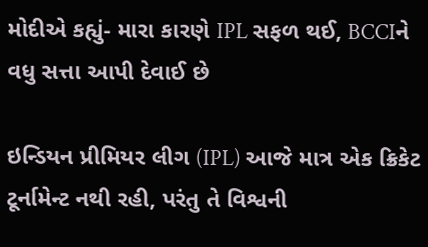મોદીએ કહ્યું- મારા કારણે IPL સફળ થઈ, BCCIને વધુ સત્તા આપી દેવાઈ છે

ઇન્ડિયન પ્રીમિયર લીગ (IPL) આજે માત્ર એક ક્રિકેટ ટૂર્નામેન્ટ નથી રહી, પરંતુ તે વિશ્વની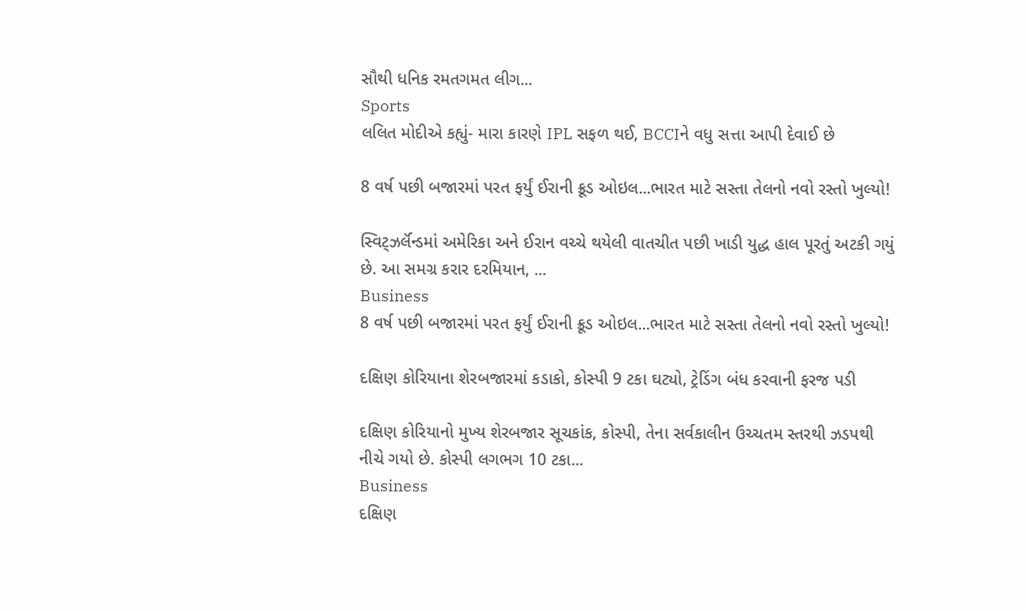સૌથી ધનિક રમતગમત લીગ...
Sports
લલિત મોદીએ કહ્યું- મારા કારણે IPL સફળ થઈ, BCCIને વધુ સત્તા આપી દેવાઈ છે

8 વર્ષ પછી બજારમાં પરત ફર્યું ઈરાની ક્રૂડ ઓઇલ...ભારત માટે સસ્તા તેલનો નવો રસ્તો ખુલ્યો!

સ્વિટ્ઝર્લૅન્ડમાં અમેરિકા અને ઈરાન વચ્ચે થયેલી વાતચીત પછી ખાડી યુદ્ધ હાલ પૂરતું અટકી ગયું છે. આ સમગ્ર કરાર દરમિયાન, ...
Business
8 વર્ષ પછી બજારમાં પરત ફર્યું ઈરાની ક્રૂડ ઓઇલ...ભારત માટે સસ્તા તેલનો નવો રસ્તો ખુલ્યો!

દક્ષિણ કોરિયાના શેરબજારમાં કડાકો, કોસ્પી 9 ટકા ઘટ્યો, ટ્રેડિંગ બંધ કરવાની ફરજ પડી

દક્ષિણ કોરિયાનો મુખ્ય શેરબજાર સૂચકાંક, કોસ્પી, તેના સર્વકાલીન ઉચ્ચતમ સ્તરથી ઝડપથી નીચે ગયો છે. કોસ્પી લગભગ 10 ટકા...
Business
દક્ષિણ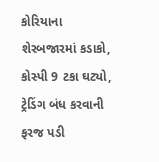કોરિયાના શેરબજારમાં કડાકો, કોસ્પી 9 ટકા ઘટ્યો, ટ્રેડિંગ બંધ કરવાની ફરજ પડી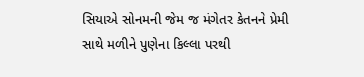સિયાએ સોનમની જેમ જ મંગેતર કેતનને પ્રેમી સાથે મળીને પુણેના કિલ્લા પરથી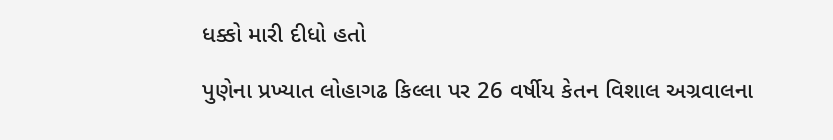ધક્કો મારી દીધો હતો

પુણેના પ્રખ્યાત લોહાગઢ કિલ્લા પર 26 વર્ષીય કેતન વિશાલ અગ્રવાલના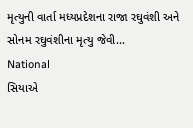મૃત્યુની વાર્તા મધ્યપ્રદેશના રાજા રઘુવંશી અને સોનમ રઘુવંશીના મૃત્યુ જેવી...
National
સિયાએ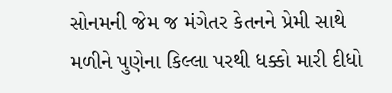સોનમની જેમ જ મંગેતર કેતનને પ્રેમી સાથે મળીને પુણેના કિલ્લા પરથી ધક્કો મારી દીધો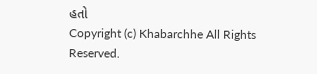હતો
Copyright (c) Khabarchhe All Rights Reserved.